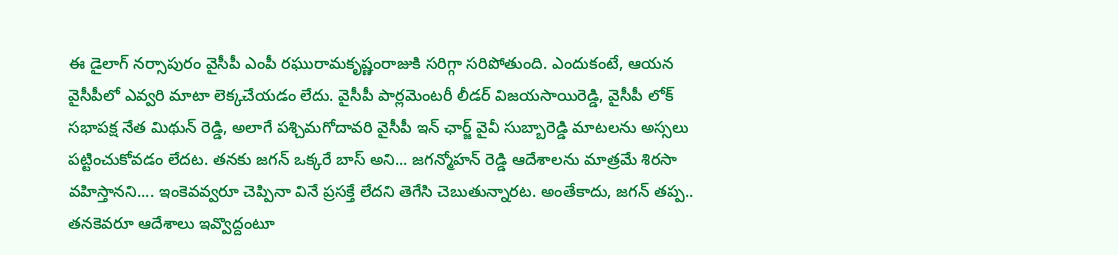ఈ డైలాగ్ నర్సాపురం వైసీపీ ఎంపీ రఘురామకృష్ణంరాజుకి సరిగ్గా సరిపోతుంది. ఎందుకంటే, ఆయన వైసీపీలో ఎవ్వరి మాటా లెక్కచేయడం లేదు. వైసీపీ పార్లమెంటరీ లీడర్ విజయసాయిరెడ్డి, వైసీపీ లోక్ సభాపక్ష నేత మిథున్ రెడ్డి, అలాగే పశ్చిమగోదావరి వైసీపీ ఇన్ ఛార్జ్ వైవీ సుబ్బారెడ్డి మాటలను అస్సలు పట్టించుకోవడం లేదట. తనకు జగన్ ఒక్కరే బాస్ అని... జగన్మోహన్ రెడ్డి ఆదేశాలను మాత్రమే శిరసా వహిస్తానని.... ఇంకెవవ్వరూ చెప్పినా వినే ప్రసక్తే లేదని తెగేసి చెబుతున్నారట. అంతేకాదు, జగన్ తప్ప.. తనకెవరూ ఆదేశాలు ఇవ్వొద్దంటూ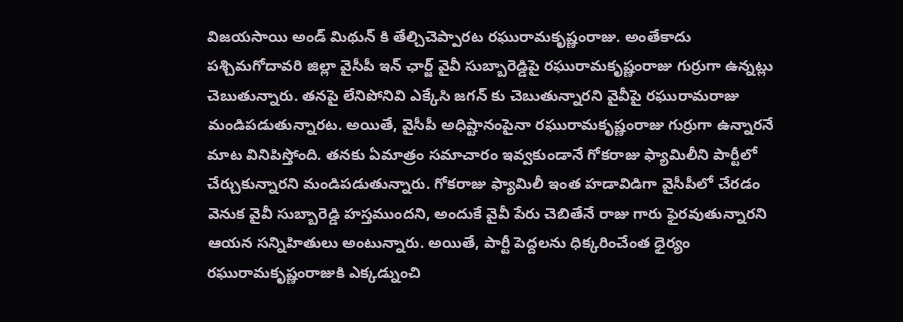విజయసాయి అండ్ మిథున్ కి తేల్చిచెప్పారట రఘురామకృష్ణంరాజు. అంతేకాదు పశ్చిమగోదావరి జిల్లా వైసీపీ ఇన్ ఛార్జ్ వైవీ సుబ్బారెడ్డిపై రఘురామకృష్ణంరాజు గుర్రుగా ఉన్నట్లు చెబుతున్నారు. తనపై లేనిపోనివి ఎక్కేసి జగన్ కు చెబుతున్నారని వైవీపై రఘురామరాజు మండిపడుతున్నారట. అయితే, వైసీపీ అధిష్టానంపైనా రఘురామకృష్ణంరాజు గుర్రుగా ఉన్నారనే మాట వినిపిస్తోంది. తనకు ఏమాత్రం సమాచారం ఇవ్వకుండానే గోకరాజు ఫ్యామిలీని పార్టీలో చేర్చుకున్నారని మండిపడుతున్నారు. గోకరాజు ఫ్యామిలీ ఇంత హడావిడిగా వైసీపీలో చేరడం వెనుక వైవీ సుబ్బారెడ్డి హస్తముందని, అందుకే వైవీ పేరు చెబితేనే రాజు గారు ఫైరవుతున్నారని ఆయన సన్నిహితులు అంటున్నారు. అయితే, పార్టీ పెద్దలను ధిక్కరించేంత ధైర్యం రఘురామకృష్ణంరాజుకి ఎక్కడ్నుంచి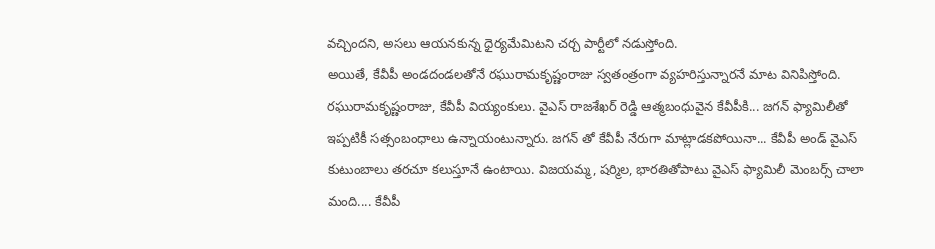వచ్చిందని, అసలు ఆయనకున్న ధైర్యమేమిటని చర్చ పార్టీలో నడుస్తోంది.
అయితే, కేవీపీ అండదండలతోనే రఘురామకృష్ణంరాజు స్వతంత్రంగా వ్యహరిస్తున్నారనే మాట వినిపిస్తోంది. రఘురామకృష్ణంరాజు, కేవీపీ వియ్యంకులు. వైఎస్ రాజశేఖర్ రెడ్డి ఆత్మబంధువైన కేవీపీకి... జగన్ ఫ్యామిలీతో ఇప్పటికీ సత్సంబంధాలు ఉన్నాయంటున్నారు. జగన్ తో కేవీపీ నేరుగా మాట్లాడకపోయినా... కేవీపీ అండ్ వైఎస్ కుటుంబాలు తరచూ కలుస్తూనే ఉంటాయి. విజయమ్మ, షర్మిల, భారతితోపాటు వైఎస్ ఫ్యామిలీ మెంబర్స్ చాలా మంది.... కేవీపీ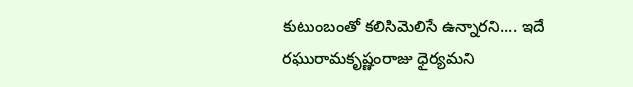కుటుంబంతో కలిసిమెలిసే ఉన్నారని.... ఇదే రఘురామకృష్ణంరాజు ధైర్యమని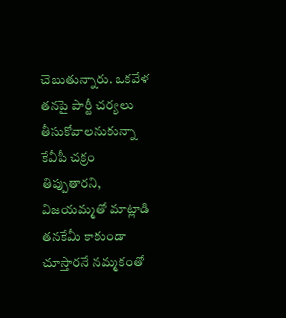చెబుతున్నారు. ఒకవేళ తనపై పార్టీ చర్యలు తీసుకోవాలనుకున్నా కేవీపీ చక్రం తిప్పుతారని, విజయమ్మతో మాట్లాడి తనకేమీ కాకుండా చూస్తారనే నమ్మకంతో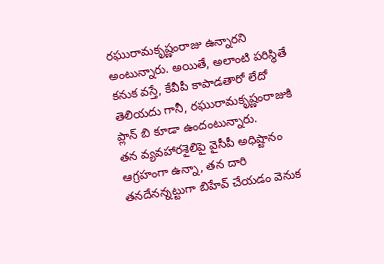రఘురామకృష్ణంరాజు ఉన్నారని అంటున్నారు. అయితే, అలాంటి పరిస్థితే కనుక వస్తే, కేవీపీ కాపాడతారో లేదో తెలియదు గానీ, రఘురామకృష్ణంరాజుకి ప్లాన్ బి కూడా ఉందంటున్నారు.
తన వ్యవహారశైలిపై వైసీపీ అధిష్టానం ఆగ్రహంగా ఉన్నా, తన దారి తనదేనన్నట్టుగా బిహేవ్ చేయడం వెనుక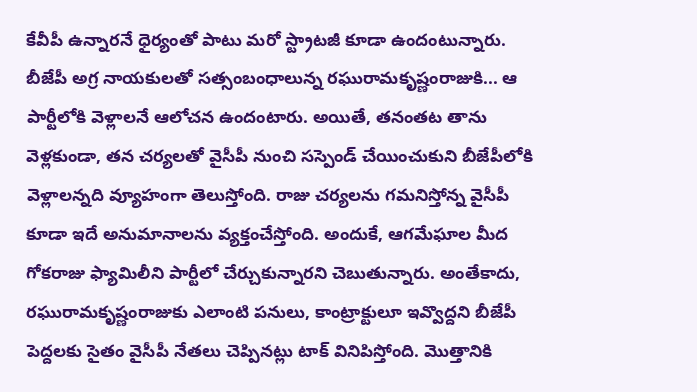కేవీపీ ఉన్నారనే ధైర్యంతో పాటు మరో స్ట్రాటజీ కూడా ఉందంటున్నారు. బీజేపీ అగ్ర నాయకులతో సత్సంబంధాలున్న రఘురామకృష్ణంరాజుకి... ఆ పార్టీలోకి వెళ్లాలనే ఆలోచన ఉందంటారు. అయితే, తనంతట తాను వెళ్లకుండా, తన చర్యలతో వైసీపీ నుంచి సస్పెండ్ చేయించుకుని బీజేపీలోకి వెళ్లాలన్నది వ్యూహంగా తెలుస్తోంది. రాజు చర్యలను గమనిస్తోన్న వైసీపీ కూడా ఇదే అనుమానాలను వ్యక్తంచేస్తోంది. అందుకే, ఆగమేఘాల మీద గోకరాజు ఫ్యామిలీని పార్టీలో చేర్చుకున్నారని చెబుతున్నారు. అంతేకాదు, రఘురామకృష్ణంరాజుకు ఎలాంటి పనులు, కాంట్రాక్టులూ ఇవ్వొద్దని బీజేపీ పెద్దలకు సైతం వైసీపీ నేతలు చెప్పినట్లు టాక్ వినిపిస్తోంది. మొత్తానికి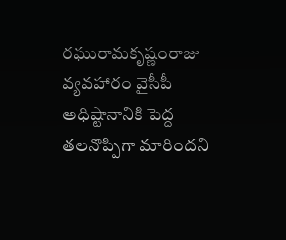రఘురామకృష్ణంరాజు వ్యవహారం వైసీపీ అధిష్టానానికి పెద్ద తలనొప్పిగా మారిందని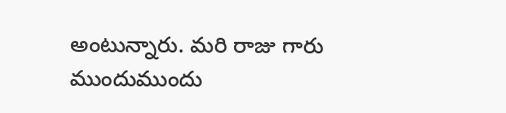అంటున్నారు. మరి రాజు గారు ముందుముందు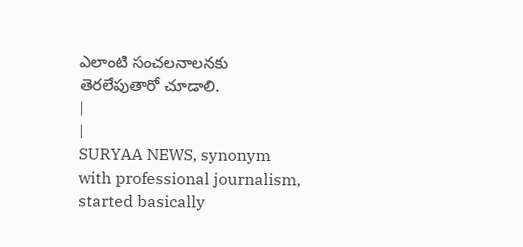ఎలాంటి సంచలనాలనకు తెరలేపుతారో చూడాలి.
|
|
SURYAA NEWS, synonym with professional journalism, started basically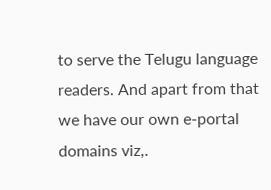to serve the Telugu language readers. And apart from that we have our own e-portal domains viz,.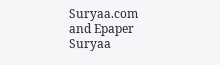Suryaa.com and Epaper Suryaa